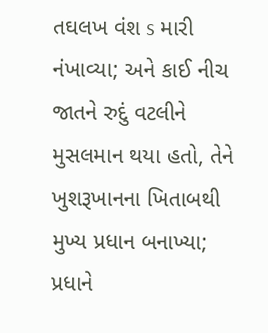તઘલખ વંશ s મારી નંખાવ્યા; અને કાઈ નીચ જાતને રુદું વટલીને મુસલમાન થયા હતો, તેને ખુશરૂખાનના ખિતાબથી મુખ્ય પ્રધાન બનાખ્યા; પ્રધાને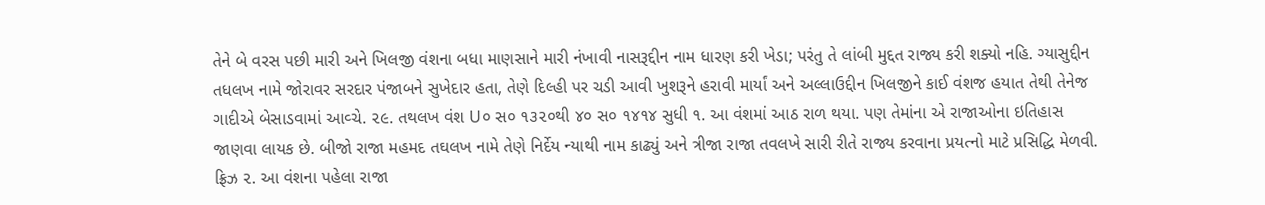તેને બે વરસ પછી મારી અને ખિલજી વંશના બધા માણસાને મારી નંખાવી નાસરૂદ્દીન નામ ધારણ કરી ખેડા; પરંતુ તે લાંબી મુદ્દત રાજ્ય કરી શક્યો નહિ. ગ્યાસુદ્દીન તધલખ નામે જોરાવર સરદાર પંજાબને સુખેદાર હતા, તેણે દિલ્હી પર ચડી આવી ખુશરૂને હરાવી માર્યાં અને અલ્લાઉદ્દીન ખિલજીને કાઈ વંશજ હયાત તેથી તેનેજ ગાદીએ બેસાડવામાં આવ્ચે. ૨૯. તથલખ વંશ U૦ સ૦ ૧૩૨૦થી ૪૦ સ૦ ૧૪૧૪ સુધી ૧. આ વંશમાં આઠ રાળ થયા. પણ તેમાંના એ રાજાઓના ઇતિહાસ જાણવા લાયક છે. બીજો રાજા મહમદ તઘલખ નામે તેણે નિર્દેય ન્યાથી નામ કાઢ્યું અને ત્રીજા રાજા તવલખે સારી રીતે રાજ્ય કરવાના પ્રયત્નો માટે પ્રસિદ્ધિ મેળવી. ફ્રિઝ ૨. આ વંશના પહેલા રાજા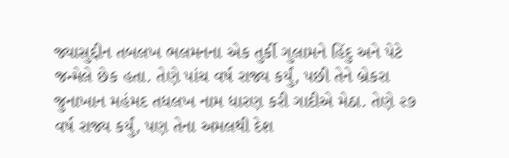જ્યાસુદ્દીન તબલખ ભલમનના એક તુર્કી ગુલામને હિંદુ અને પેટે જન્મેલે છેક હતા. તેણે પાંચ વર્ષ રાજ્ય કર્યું, પછી તેને બ્રેકરા જુનાખાન મહંમદ તધલખ નામ ધારણ કરી ગાદીએ મેઠા. તેણે ૨૭ વર્ષ રાજ્ય કર્યું, પણ તેના અમલથી દેશ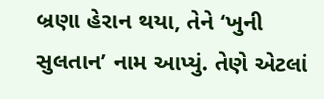બ્રણા હેરાન થયા, તેને ‘ખુની સુલતાન’ નામ આપ્યું. તેણે એટલાં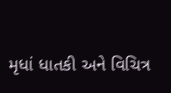મૃધાં ધાતકી અને વિચિત્ર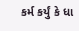કર્મ કર્યું કે ધા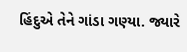હિંદુએ તેને ગાંડા ગણ્યા. જ્યારે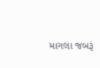માગલા જબરૂં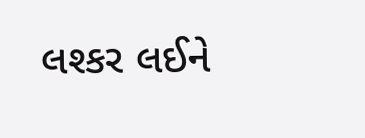લશ્કર લઈને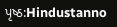પૃષ્ઠ:Hindustanno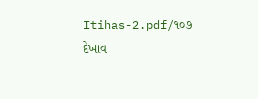Itihas-2.pdf/૧૦૭
દેખાવ